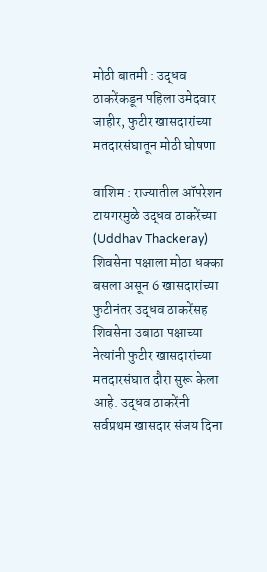मोठी बातमी : उद्धव ठाकरेंकडून पहिला उमेदवार जाहीर, फुटीर खासदारांच्या मतदारसंघातून मोठी घोषणा

वाशिम : राज्यातील ऑपरेशन टायगरमुळे उद्धव ठाकरेंच्या (Uddhav Thackeray) शिवसेना पक्षाला मोठा धक्का बसला असून 6 खासदारांच्या फुटीनंतर उद्धव ठाकरेंसह शिवसेना उबाठा पक्षाच्या नेत्यांनी फुटीर खासदारांच्या मतदारसंघात दौरा सुरू केला आहे. उद्धव ठाकरेंनी सर्वप्रथम खासदार संजय दिना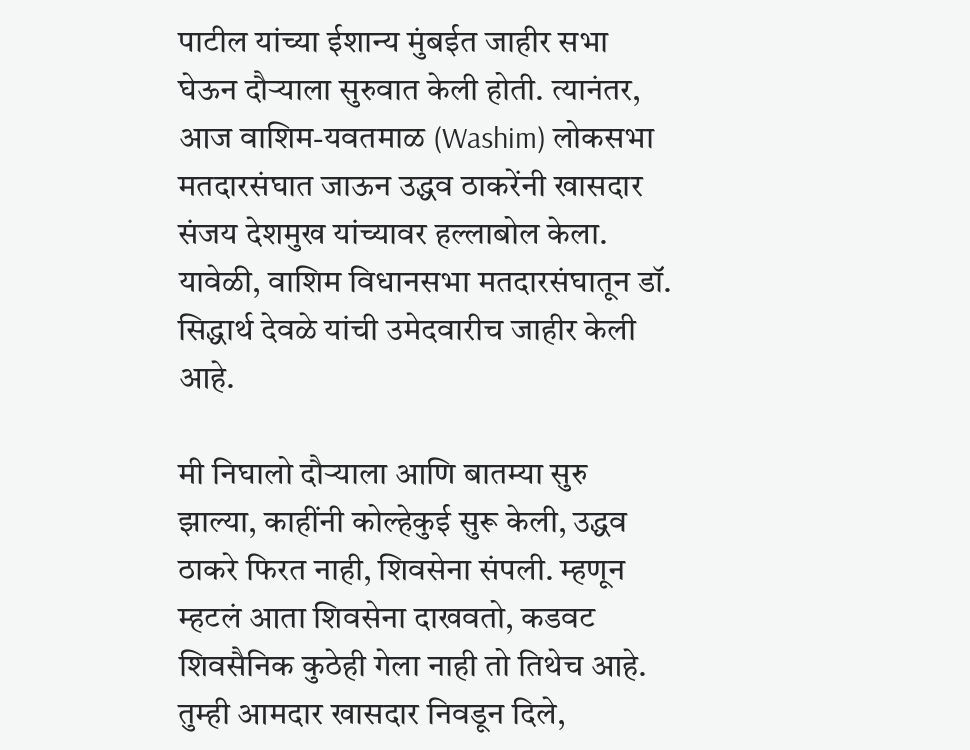पाटील यांच्या ईशान्य मुंबईत जाहीर सभा घेऊन दौऱ्याला सुरुवात केली होती. त्यानंतर, आज वाशिम-यवतमाळ (Washim) लोकसभा मतदारसंघात जाऊन उद्धव ठाकरेंनी खासदार संजय देशमुख यांच्यावर हल्लाबोल केला. यावेळी, वाशिम विधानसभा मतदारसंघातून डॉ. सिद्धार्थ देवळे यांची उमेदवारीच जाहीर केली आहे.

मी निघालो दौऱ्याला आणि बातम्या सुरु झाल्या, काहींनी कोल्हेकुई सुरू केली, उद्धव ठाकरे फिरत नाही, शिवसेना संपली. म्हणून म्हटलं आता शिवसेना दाखवतो, कडवट शिवसैनिक कुठेही गेला नाही तो तिथेच आहे. तुम्ही आमदार खासदार निवडून दिले,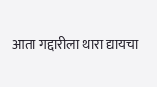आता गद्दारीला थारा द्यायचा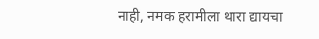नाही, नमक हरामीला थारा द्यायचा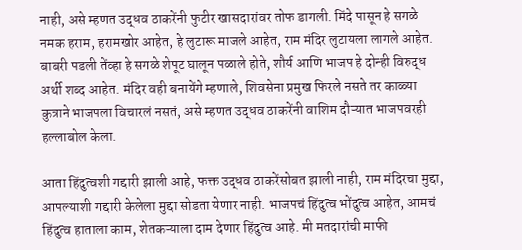नाही, असे म्हणत उद्धव ठाकरेंनी फुटीर खासदारांवर तोफ डागली. मिंदे पासून हे सगळे नमक हराम, हरामखोर आहेत, हे लुटारू माजले आहेत, राम मंदिर लुटायला लागले आहेत. बाबरी पडली तेंव्हा हे सगळे शेपूट घालून पळाले होते, शौर्य आणि भाजप हे दोन्ही विरुद्ध अर्थी शब्द आहेत. मंदिर वही बनायेंगे म्हणाले, शिवसेना प्रमुख फिरले नसते तर काळ्या कुत्राने भाजपला विचारलं नसतं, असे म्हणत उद्धव ठाकरेंनी वाशिम दौऱ्यात भाजपवरही हल्लाबोल केला.

आता हिंदुत्वशी गद्दारी झाली आहे, फक्त उद्धव ठाकरेंसोबत झाली नाही, राम मंदिरचा मुद्दा, आपल्याशी गद्दारी केलेला मुद्दा सोडता येणार नाही. भाजपचं हिंदुत्व भोंदुत्व आहेत, आमचं हिंदुत्व हाताला काम, शेतकऱ्याला दाम देणार हिंदुत्व आहे. मी मतदारांची माफी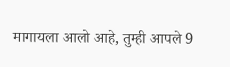मागायला आलो आहे, तुम्ही आपले 9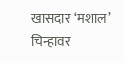खासदार ‘मशाल’ चिन्हावर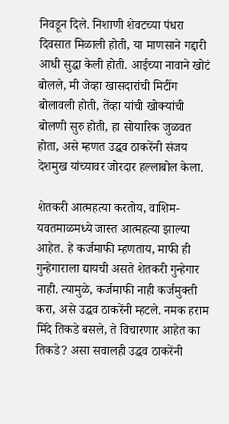निवडून दिले. निशाणी शेवटच्या पंधरा दिवसात मिळाली होती, या माणसाने गद्दारी आधी सुद्धा केली होती. आईच्या नावाने खोटं बोलले, मी जेव्हा खासदारांची मिटींग बोलावली होती, तेंव्हा यांची खोक्यांची बोलणी सुरु होती, हा सोयारिक जुळवत होता, असे म्हणत उद्धव ठाकरेंनी संजय देशमुख यांच्यावर जोरदार हल्लाबोल केला.

शेतकरी आत्महत्या करतोय, वाशिम-यवतमाळमध्ये जास्त आत्महत्या झाल्या आहेत. हे कर्जमाफी म्हणताय, माफी ही गुन्हेगाराला द्यायची असते शेतकरी गुन्हेगार नाही. त्यामुळे, कर्जमाफी नाही कर्जमुक्ती करा, असे उद्धव ठाकरेंनी म्हटले. नमक हराम मिंदे तिकडे बसले, ते विचारणार आहेत का तिकडे? असा सवालही उद्धव ठाकरेंनी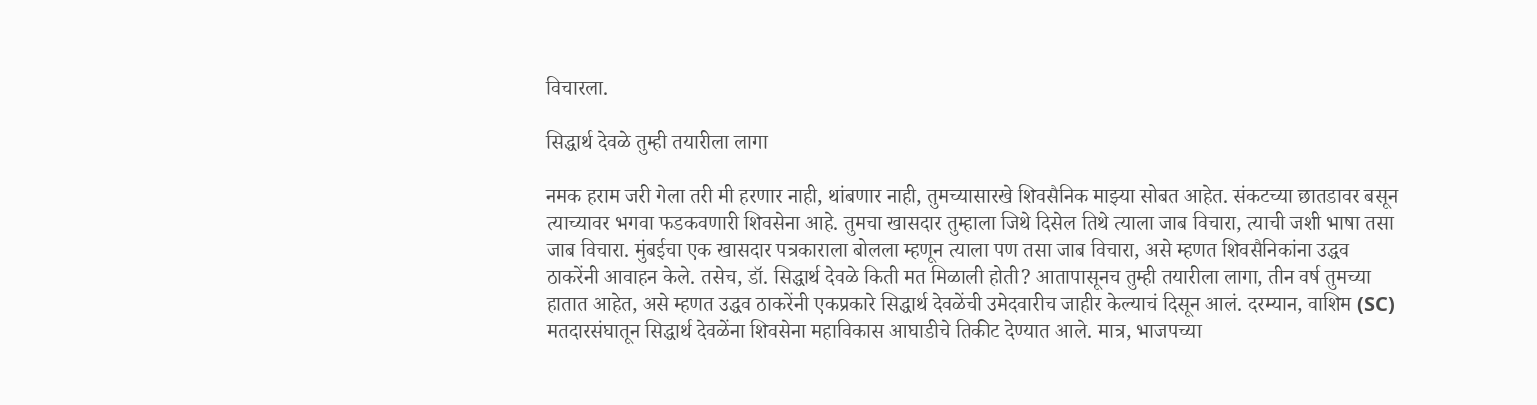विचारला.

सिद्धार्थ देवळे तुम्ही तयारीला लागा

नमक हराम जरी गेला तरी मी हरणार नाही, थांबणार नाही, तुमच्यासारखे शिवसैनिक माझ्या सोबत आहेत. संकटच्या छातडावर बसून त्याच्यावर भगवा फडकवणारी शिवसेना आहे. तुमचा खासदार तुम्हाला जिथे दिसेल तिथे त्याला जाब विचारा, त्याची जशी भाषा तसा जाब विचारा. मुंबईचा एक खासदार पत्रकाराला बोलला म्हणून त्याला पण तसा जाब विचारा, असे म्हणत शिवसैनिकांना उद्धव ठाकरेंनी आवाहन केले. तसेच, डॉ. सिद्धार्थ देवळे किती मत मिळाली होती? आतापासूनच तुम्ही तयारीला लागा, तीन वर्ष तुमच्या हातात आहेत, असे म्हणत उद्धव ठाकरेंनी एकप्रकारे सिद्धार्थ देवळेंची उमेदवारीच जाहीर केल्याचं दिसून आलं. दरम्यान, वाशिम (SC) मतदारसंघातून सिद्धार्थ देवळेंना शिवसेना महाविकास आघाडीचे तिकीट देण्यात आले. मात्र, भाजपच्या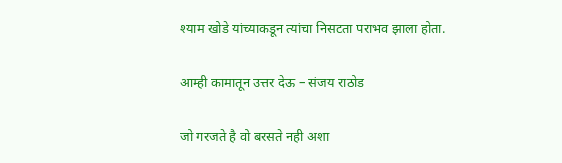श्याम खोडे यांच्याकडून त्यांचा निसटता पराभव झाला होता.

आम्ही कामातून उत्तर देऊ – संजय राठोड

जो गरजते है वो बरसते नही अशा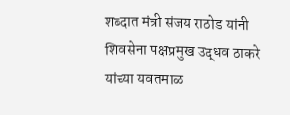शब्दात मंत्री संजय राठोड यांनी शिवसेना पक्षप्रमुख उद्धव ठाकरे यांच्या यवतमाळ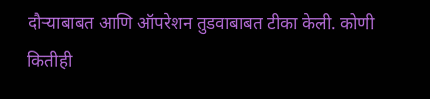दौऱ्याबाबत आणि ऑपरेशन तुडवाबाबत टीका केली. कोणी कितीही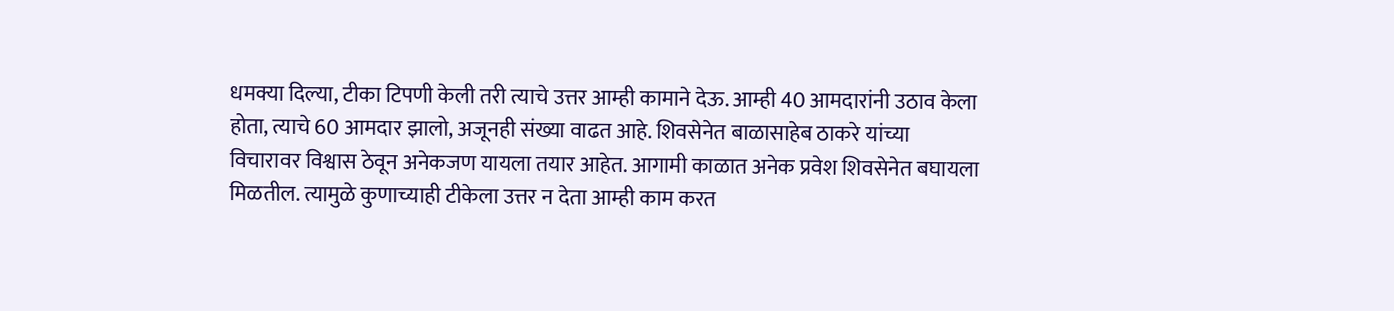धमक्या दिल्या, टीका टिपणी केली तरी त्याचे उत्तर आम्ही कामाने देऊ. आम्ही 40 आमदारांनी उठाव केला होता, त्याचे 60 आमदार झालो, अजूनही संख्या वाढत आहे. शिवसेनेत बाळासाहेब ठाकरे यांच्या विचारावर विश्वास ठेवून अनेकजण यायला तयार आहेत. आगामी काळात अनेक प्रवेश शिवसेनेत बघायला मिळतील. त्यामुळे कुणाच्याही टीकेला उत्तर न देता आम्ही काम करत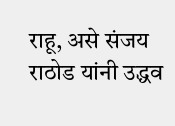राहू, असे संजय राठोड यांनी उद्धव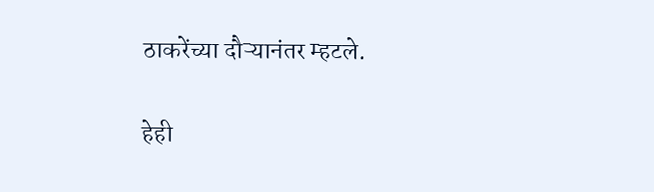ठाकरेंच्या दौऱ्यानंतर म्हटले.

हेही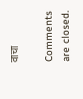वाचा

Comments are closed.